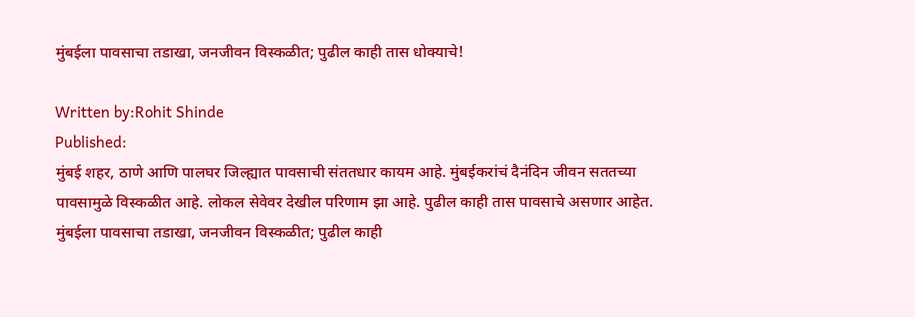मुंबईला पावसाचा तडाखा, जनजीवन विस्कळीत; पुढील काही तास धोक्याचे!

Written by:Rohit Shinde
Published:
मुंबई शहर, ठाणे आणि पालघर जिल्ह्यात पावसाची संततधार कायम आहे. मुंबईकरांचं दैनंदिन जीवन सततच्या पावसामुळे विस्कळीत आहे. लोकल सेवेवर देखील परिणाम झा आहे. पुढील काही तास पावसाचे असणार आहेत.
मुंबईला पावसाचा तडाखा, जनजीवन विस्कळीत; पुढील काही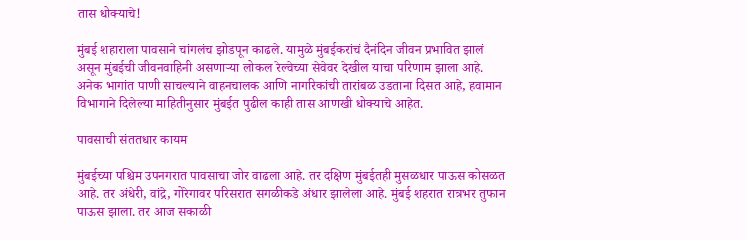तास धोक्याचे!

मुंबई शहाराला पावसाने चांगलंच झोडपून काढले. यामुळे मुंबईकरांचं दैनंदिन जीवन प्रभावित झालं असून मुंबईची जीवनवाहिनी असणाऱ्या लोकल रेल्वेच्या सेवेवर देखील याचा परिणाम झाला आहे. अनेक भागांत पाणी साचल्याने वाहनचालक आणि नागरिकांची तारांबळ उडताना दिसत आहे, हवामान विभागाने दिलेल्या माहितीनुसार मुंबईत पुढील काही तास आणखी धोक्याचे आहेत.

पावसाची संततधार कायम

मुंबईच्या पश्चिम उपनगरात पावसाचा जोर वाढला आहे. तर दक्षिण मुंबईतही मुसळधार पाऊस कोसळत आहे. तर अंधेरी, वांद्रे, गोरेगावर परिसरात सगळीकडे अंधार झालेला आहे. मुंबई शहरात रात्रभर तुफान पाऊस झाला. तर आज सकाळी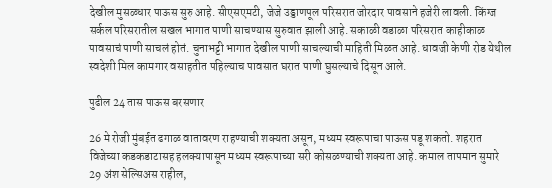देखील मुसळधार पाऊस सुरु आहे. सीएसएमटी, जेजे उड्डाणपूल परिसरात जोरदार पावसाने हजेरी लावली. किंग्ज सर्कल परिसरातील सखल भागात पाणी साचण्यास सुरुवात झाली आहे. सकाळी वडाळा परिसरात काहीकाळ पावसाचं पाणी साचलं होतं. चुनाभट्टी भागात देखील पाणी साचल्याची माहिती मिळत आहे. धावजी केणी रोड येथील स्वदेशी मिल कामगार वसाहतीत पहिल्याच पावसात घरात पाणी घुसल्याचे दिसून आले.

पुढील 24 तास पाऊस बरसणार

26 मे रोजी मुंबईत ढगाळ वातावरण राहण्याची शक्यता असून, मध्यम स्वरूपाचा पाऊस पडू शकतो. शहरात विजेच्या कडकडाटासह हलक्यापासून मध्यम स्वरूपाच्या सरी कोसळण्याची शक्यता आहे. कमाल तापमान सुमारे 29 अंश सेल्सिअस राहील,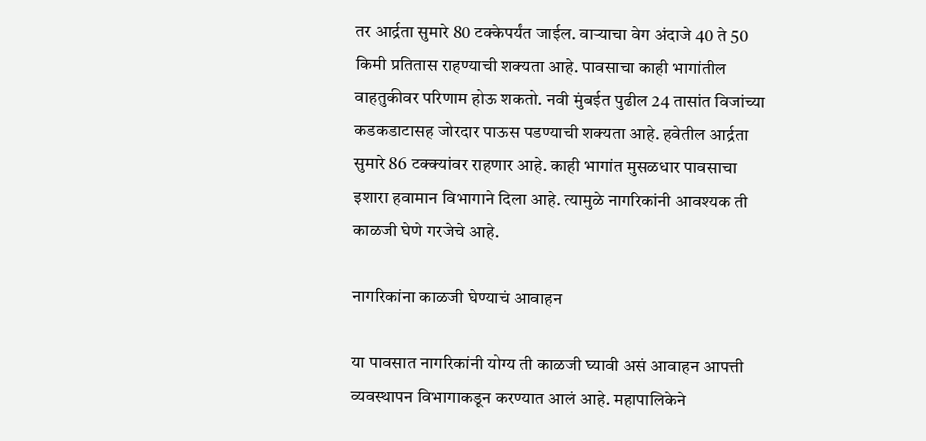तर आर्द्रता सुमारे 80 टक्केपर्यंत जाईल. वाऱ्याचा वेग अंदाजे 40 ते 50 किमी प्रतितास राहण्याची शक्यता आहे. पावसाचा काही भागांतील वाहतुकीवर परिणाम होऊ शकतो. नवी मुंबईत पुढील 24 तासांत विजांच्या कडकडाटासह जोरदार पाऊस पडण्याची शक्यता आहे. हवेतील आर्द्रता सुमारे 86 टक्क्यांवर राहणार आहे. काही भागांत मुसळधार पावसाचा इशारा हवामान विभागाने दिला आहे. त्यामुळे नागरिकांनी आवश्यक ती काळजी घेणे गरजेचे आहे.

नागरिकांना काळजी घेण्याचं आवाहन

या पावसात नागरिकांनी योग्य ती काळजी घ्यावी असं आवाहन आपत्ती व्यवस्थापन विभागाकडून करण्यात आलं आहे. महापालिकेने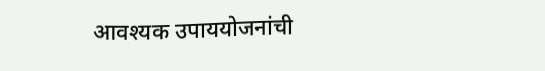आवश्यक उपाययोजनांची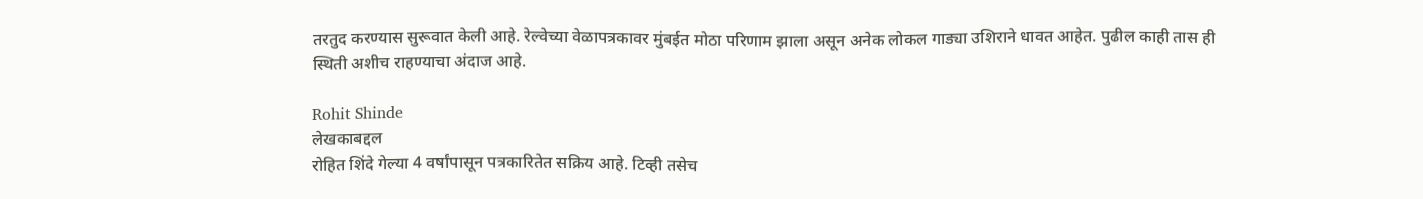तरतुद करण्यास सुरूवात केली आहे. रेल्वेच्या वेळापत्रकावर मुंबईत मोठा परिणाम झाला असून अनेक लोकल गाड्या उशिराने धावत आहेत. पुढील काही तास ही स्थिती अशीच राहण्याचा अंदाज आहे.

Rohit Shinde
लेखकाबद्दल
रोहित शिंदे गेल्या 4 वर्षांपासून पत्रकारितेत सक्रिय आहे. टिव्ही तसेच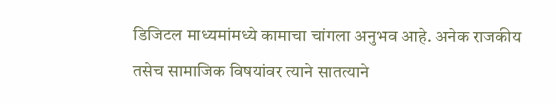डिजिटल माध्यमांमध्ये कामाचा चांगला अनुभव आहे. अनेक राजकीय तसेच सामाजिक विषयांवर त्याने सातत्याने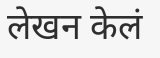लेखन केलं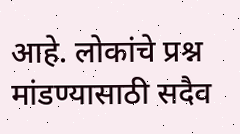आहे. लोकांचे प्रश्न मांडण्यासाठी सदैव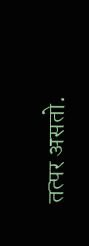तत्पर असतो.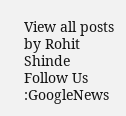View all posts by Rohit Shinde
Follow Us :GoogleNews